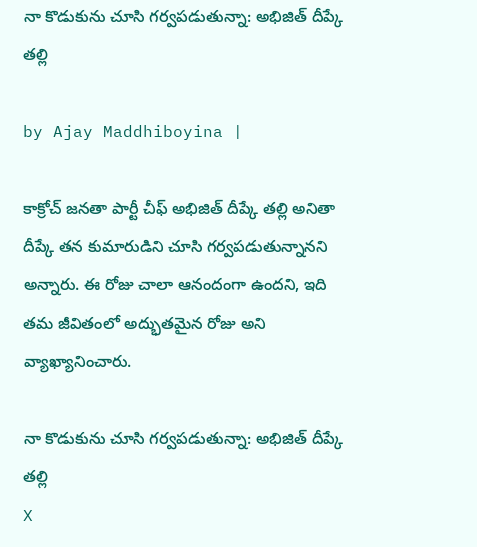నా కొడుకును చూసి గర్వపడుతున్నా: అభిజిత్ దీప్కే తల్లి

by Ajay Maddhiboyina |

కాక్రోచ్ జ‌న‌తా పార్టీ చీఫ్ అభిజిత్ దీప్కే త‌ల్లి అనితా దీప్కే త‌న కుమారుడిని చూసి గ‌ర్వ‌ప‌డుతున్నాన‌ని అన్నారు. ఈ రోజు చాలా ఆనందంగా ఉంద‌ని, ఇది త‌మ జీవితంలో అద్భుత‌మైన రోజు అని వ్యాఖ్యానించారు.

నా కొడుకును చూసి గర్వపడుతున్నా: అభిజిత్ దీప్కే తల్లి
X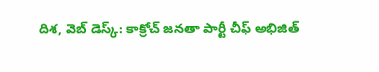దిశ‌, వెబ్ డెస్క్: కాక్రోచ్ జ‌న‌తా పార్టీ చీఫ్ అభిజిత్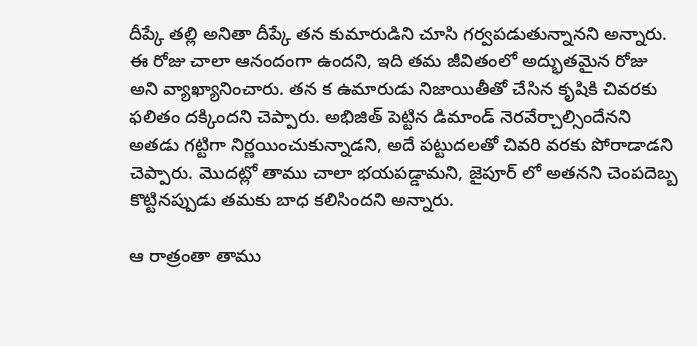దీప్కే త‌ల్లి అనితా దీప్కే త‌న కుమారుడిని చూసి గ‌ర్వ‌ప‌డుతున్నాన‌ని అన్నారు. ఈ రోజు చాలా ఆనందంగా ఉంద‌ని, ఇది త‌మ జీవితంలో అద్భుత‌మైన రోజు అని వ్యాఖ్యానించారు. త‌న క ఉమారుడు నిజాయితీతో చేసిన కృషికి చివ‌ర‌కు ఫ‌లితం ద‌క్కింద‌ని చెప్పారు. అభిజిత్ పెట్టిన డిమాండ్ నెర‌వేర్చాల్సిందేన‌ని అత‌డు గట్టిగా నిర్ణ‌యించుకున్నాడ‌ని, అదే ప‌ట్టుద‌ల‌తో చివ‌రి వ‌ర‌కు పోరాడాడ‌ని చెప్పారు. మొద‌ట్లో తాము చాలా భ‌య‌ప‌డ్డామ‌ని, జైపూర్ లో అత‌న‌ని చెంప‌దెబ్బ కొట్టిన‌ప్పుడు త‌మ‌కు బాధ క‌లిసింద‌ని అన్నారు.

ఆ రాత్రంతా తాము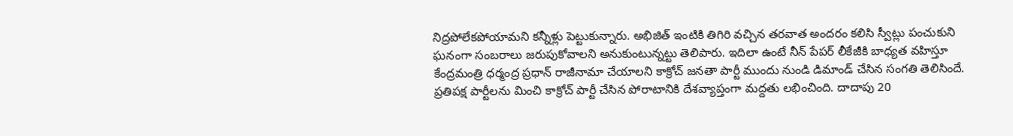నిద్ర‌పోలేక‌పోయామ‌ని క‌న్నీళ్లు పెట్టుకున్నారు. అభిజిత్ ఇంటికి తిగిరి వ‌చ్చిన త‌ర‌వాత అంద‌రం క‌లిసి స్వీట్లు పంచుకుని ఘ‌నంగా సంబ‌రాలు జ‌రుపుకోవాల‌ని అనుకుంటున్న‌ట్టు తెలిపారు. ఇదిలా ఉంటే నీన్ పేప‌ర్ లీకేజీకి బాధ్య‌త వ‌హిస్తూ కేంద్ర‌మంత్రి ధ‌ర్మంద్ర ప్ర‌ధాన్ రాజీనామా చేయాల‌ని కాక్రోచ్ జ‌నతా పార్టీ ముందు నుండి డిమాండ్ చేసిన సంగ‌తి తెలిసిందే. ప్ర‌తిప‌క్ష పార్టీల‌ను మించి కాక్రోచ్ పార్టీ చేసిన పోరాటానికి దేశ‌వ్యాప్తంగా మ‌ద్ద‌తు ల‌భించింది. దాదాపు 20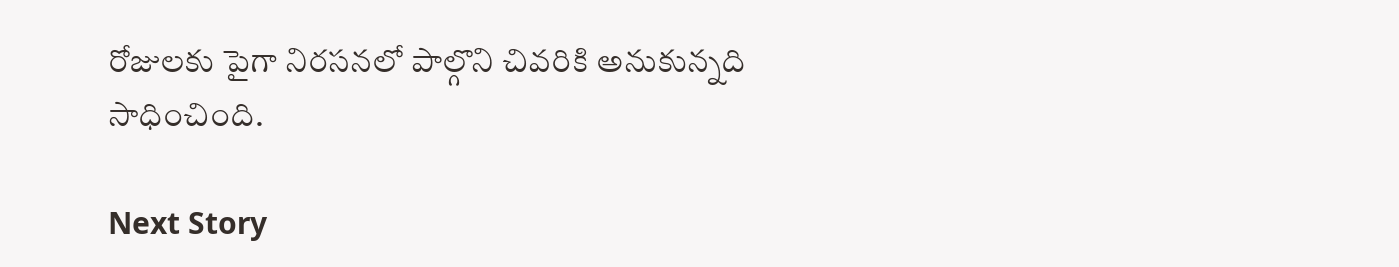రోజుల‌కు పైగా నిర‌స‌న‌లో పాల్గొని చివ‌రికి అనుకున్న‌ది సాధించింది.

Next Story